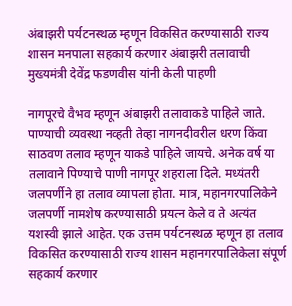अंबाझरी पर्यटनस्थळ म्हणून विकसित करण्यासाठी राज्य शासन मनपाला सहकार्य करणार अंबाझरी तलावाची मुख्यमंत्री देवेंद्र फडणवीस यांनी केली पाहणी

नागपूरचे वैभव म्हणून अंबाझरी तलावाकडे पाहिले जाते. पाण्याची व्यवस्था नव्हती तेव्हा नागनदीवरील धरण किंवा साठवण तलाव म्हणून याकडे पाहिले जायचे. अनेक वर्ष या तलावाने पिण्याचे पाणी नागपूर शहराला दिले. मध्यंतरी जलपर्णीने हा तलाव व्यापला होता. मात्र, महानगरपालिकेने जलपर्णी नामशेष करण्यासाठी प्रयत्न केले व ते अत्यंत यशस्वी झाले आहेत. एक उत्तम पर्यटनस्थळ म्हणून हा तलाव विकसित करण्यासाठी राज्य शासन महानगरपालिकेला संपूर्ण सहकार्य करणार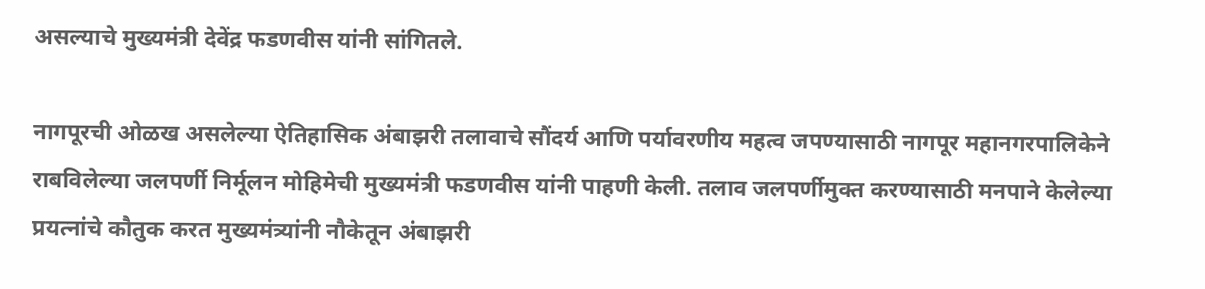असल्याचे मुख्यमंत्री देवेंद्र फडणवीस यांनी सांगितले.

नागपूरची ओळख असलेल्या ऐतिहासिक अंबाझरी तलावाचे सौंदर्य आणि पर्यावरणीय महत्व जपण्यासाठी नागपूर महानगरपालिकेने राबविलेल्या जलपर्णी निर्मूलन मोहिमेची मुख्यमंत्री फडणवीस यांनी पाहणी केली. तलाव जलपर्णीमुक्त करण्यासाठी मनपाने केलेल्या प्रयत्नांचे कौतुक करत मुख्यमंत्र्यांनी नौकेतून अंबाझरी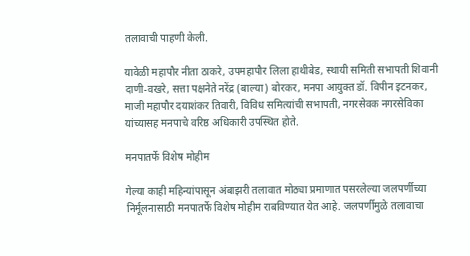तलावाची पाहणी केली.

यावेळी महापौर नीता ठाकरे, उपमहापौर लिला हाथीबेड, स्थायी समिती सभापती शिवानी दाणी-वखरे, सत्ता पक्षनेते नरेंद्र (बाल्या) बोरकर, मनपा आयुक्त डॉ. विपीन इटनकर, माजी महापौर दयाशंकर तिवारी, विविध समित्यांची सभापती, नगरसेवक नगरसेविका यांच्यासह मनपाचे वरिष्ठ अधिकारी उपस्थित होते.

मनपातर्फे विशेष मोहीम

गेल्या काही महिन्यांपासून अंबाझरी तलावात मोठ्या प्रमाणात पसरलेल्या जलपर्णीच्या निर्मूलनासाठी मनपातर्फे विशेष मोहीम राबविण्यात येत आहे. जलपर्णीमुळे तलावाचा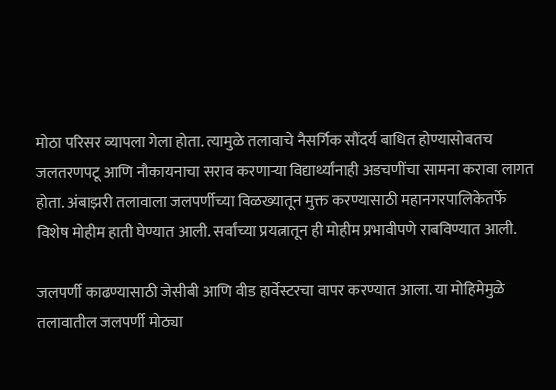मोठा परिसर व्यापला गेला होता. त्यामुळे तलावाचे नैसर्गिक सौंदर्य बाधित होण्यासोबतच जलतरणपटू आणि नौकायनाचा सराव करणाऱ्या विद्यार्थ्यांनाही अडचणींचा सामना करावा लागत होता. अंबाझरी तलावाला जलपर्णीच्या विळख्यातून मुक्त करण्यासाठी महानगरपालिकेतर्फे विशेष मोहीम हाती घेण्यात आली. सर्वांच्या प्रयत्नातून ही मोहीम प्रभावीपणे राबविण्यात आली.

जलपर्णी काढण्यासाठी जेसीबी आणि वीड हार्वेस्टरचा वापर करण्यात आला. या मोहिमेमुळे तलावातील जलपर्णी मोठ्या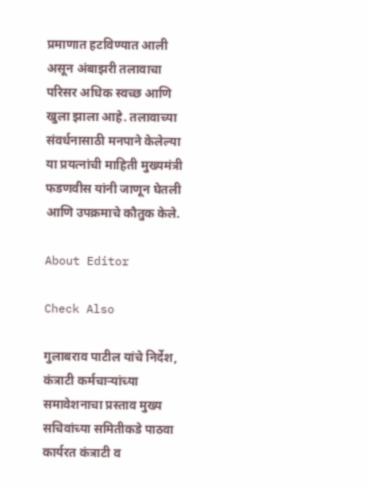प्रमाणात हटविण्यात आली असून अंबाझरी तलावाचा परिसर अधिक स्वच्छ आणि खुला झाला आहे. तलावाच्या संवर्धनासाठी मनपाने केलेल्या या प्रयत्नांची माहिती मुख्यमंत्री फडणवीस यांनी जाणून घेतली आणि उपक्रमाचे कौतुक केले.

About Editor

Check Also

गुलाबराव पाटील यांचे निर्देश, कंत्राटी कर्मचाऱ्यांच्या समावेशनाचा प्रस्ताव मुख्य सचिवांच्या समितीकडे पाठवा कार्यरत कंत्राटी व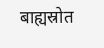बाह्यस्रोत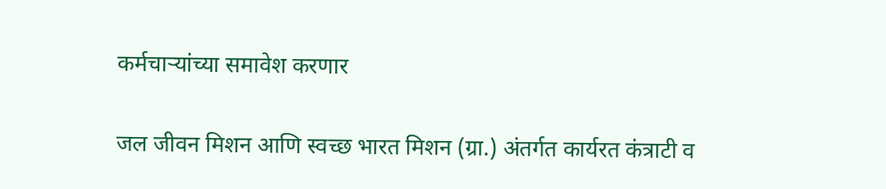कर्मचाऱ्यांच्या समावेश करणार

जल जीवन मिशन आणि स्वच्छ भारत मिशन (ग्रा.) अंतर्गत कार्यरत कंत्राटी व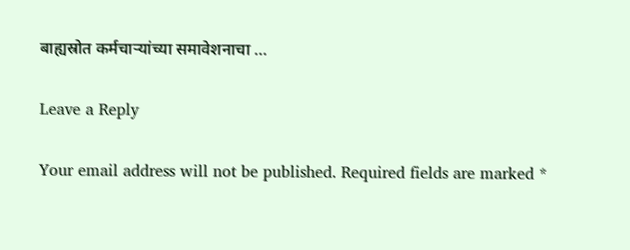बाह्यस्रोत कर्मचाऱ्यांच्या समावेशनाचा …

Leave a Reply

Your email address will not be published. Required fields are marked *